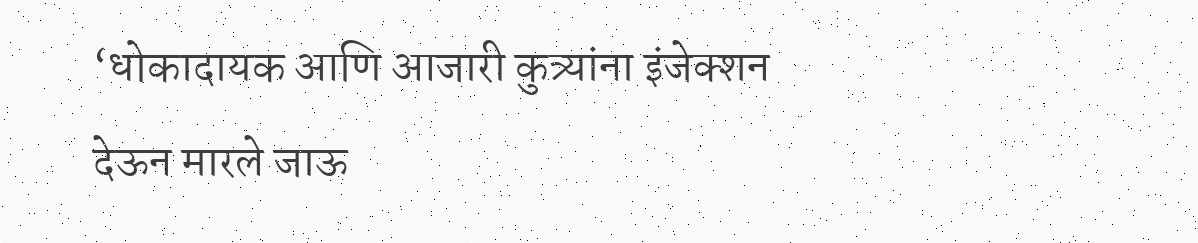‘धोकादायक आणि आजारी कुत्र्यांना इंजेक्शन देऊन मारले जाऊ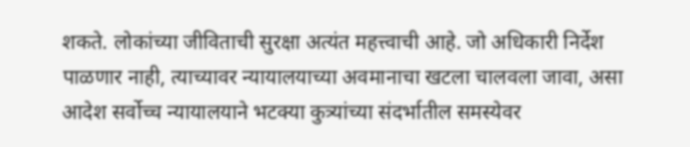शकते. लोकांच्या जीविताची सुरक्षा अत्यंत महत्त्वाची आहे. जो अधिकारी निर्देश पाळणार नाही, त्याच्यावर न्यायालयाच्या अवमानाचा खटला चालवला जावा, असा आदेश सर्वोच्च न्यायालयाने भटक्या कुत्र्यांच्या संदर्भातील समस्येवर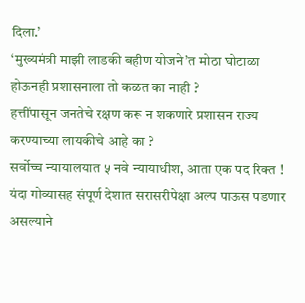दिला.’
‘मुख्यमंत्री माझी लाडकी बहीण योजने’त मोठा घोटाळा होऊनही प्रशासनाला तो कळत का नाही ?
हत्तींपासून जनतेचे रक्षण करू न शकणारे प्रशासन राज्य करण्याच्या लायकीचे आहे का ?
सर्वोच्च न्यायालयात ५ नवे न्यायाधीश, आता एक पद रिक्त !
यंदा गोव्यासह संपूर्ण देशात सरासरीपेक्षा अल्प पाऊस पडणार असल्याने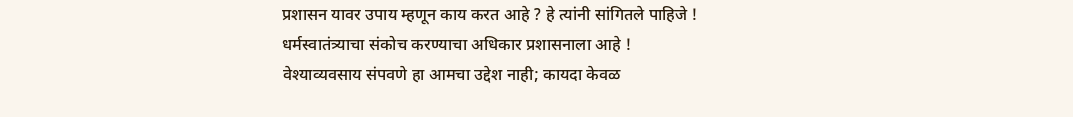प्रशासन यावर उपाय म्हणून काय करत आहे ? हे त्यांनी सांगितले पाहिजे !
धर्मस्वातंत्र्याचा संकोच करण्याचा अधिकार प्रशासनाला आहे !
वेश्याव्यवसाय संपवणे हा आमचा उद्देश नाही; कायदा केवळ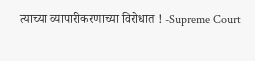त्याच्या व्यापारीकरणाच्या विरोधात ! -Supreme Court